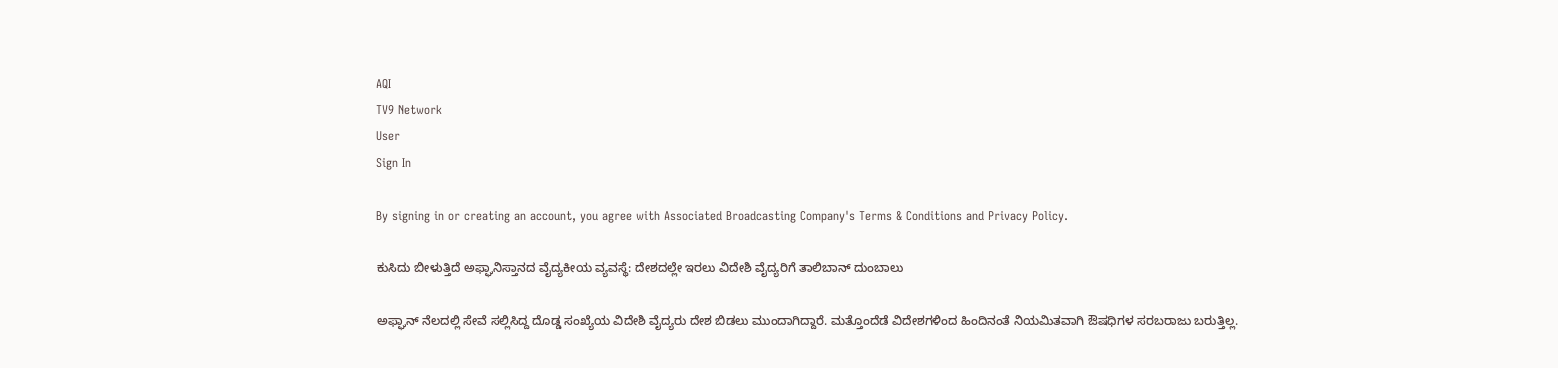AQI
TV9 Network
User
Sign In

By signing in or creating an account, you agree with Associated Broadcasting Company's Terms & Conditions and Privacy Policy.

ಕುಸಿದು ಬೀಳುತ್ತಿದೆ ಅಫ್ಘಾನಿಸ್ತಾನದ ವೈದ್ಯಕೀಯ ವ್ಯವಸ್ಥೆ: ದೇಶದಲ್ಲೇ ಇರಲು ವಿದೇಶಿ ವೈದ್ಯರಿಗೆ ತಾಲಿಬಾನ್ ದುಂಬಾಲು

ಅಫ್ಘಾನ್ ನೆಲದಲ್ಲಿ ಸೇವೆ ಸಲ್ಲಿಸಿದ್ದ ದೊಡ್ಡ ಸಂಖ್ಯೆಯ ವಿದೇಶಿ ವೈದ್ಯರು ದೇಶ ಬಿಡಲು ಮುಂದಾಗಿದ್ದಾರೆ. ಮತ್ತೊಂದೆಡೆ ವಿದೇಶಗಳಿಂದ ಹಿಂದಿನಂತೆ ನಿಯಮಿತವಾಗಿ ಔಷಧಿಗಳ ಸರಬರಾಜು ಬರುತ್ತಿಲ್ಲ.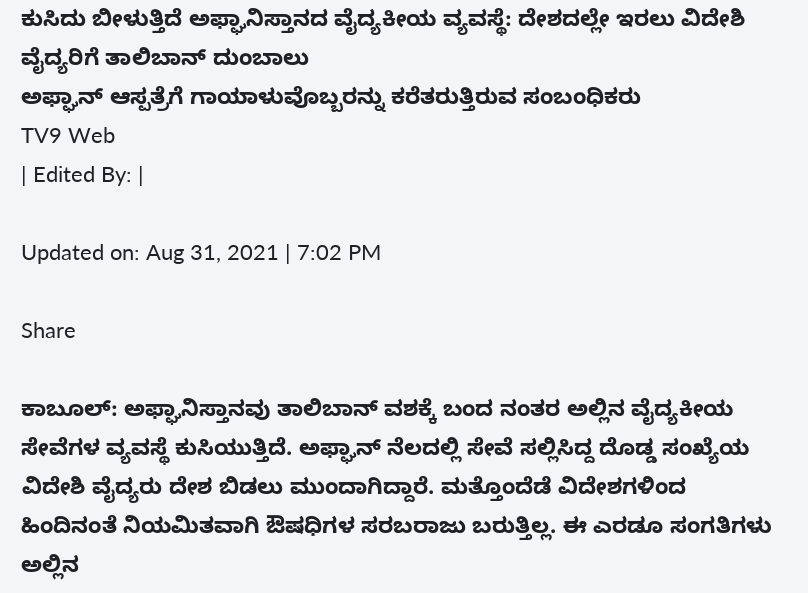ಕುಸಿದು ಬೀಳುತ್ತಿದೆ ಅಫ್ಘಾನಿಸ್ತಾನದ ವೈದ್ಯಕೀಯ ವ್ಯವಸ್ಥೆ: ದೇಶದಲ್ಲೇ ಇರಲು ವಿದೇಶಿ ವೈದ್ಯರಿಗೆ ತಾಲಿಬಾನ್ ದುಂಬಾಲು
ಅಫ್ಘಾನ್ ಆಸ್ಪತ್ರೆಗೆ ಗಾಯಾಳುವೊಬ್ಬರನ್ನು ಕರೆತರುತ್ತಿರುವ ಸಂಬಂಧಿಕರು
TV9 Web
| Edited By: |

Updated on: Aug 31, 2021 | 7:02 PM

Share

ಕಾಬೂಲ್: ಅಫ್ಘಾನಿಸ್ತಾನವು ತಾಲಿಬಾನ್ ವಶಕ್ಕೆ ಬಂದ ನಂತರ ಅಲ್ಲಿನ ವೈದ್ಯಕೀಯ ಸೇವೆಗಳ ವ್ಯವಸ್ಥೆ ಕುಸಿಯುತ್ತಿದೆ. ಅಫ್ಘಾನ್ ನೆಲದಲ್ಲಿ ಸೇವೆ ಸಲ್ಲಿಸಿದ್ದ ದೊಡ್ಡ ಸಂಖ್ಯೆಯ ವಿದೇಶಿ ವೈದ್ಯರು ದೇಶ ಬಿಡಲು ಮುಂದಾಗಿದ್ದಾರೆ. ಮತ್ತೊಂದೆಡೆ ವಿದೇಶಗಳಿಂದ ಹಿಂದಿನಂತೆ ನಿಯಮಿತವಾಗಿ ಔಷಧಿಗಳ ಸರಬರಾಜು ಬರುತ್ತಿಲ್ಲ. ಈ ಎರಡೂ ಸಂಗತಿಗಳು ಅಲ್ಲಿನ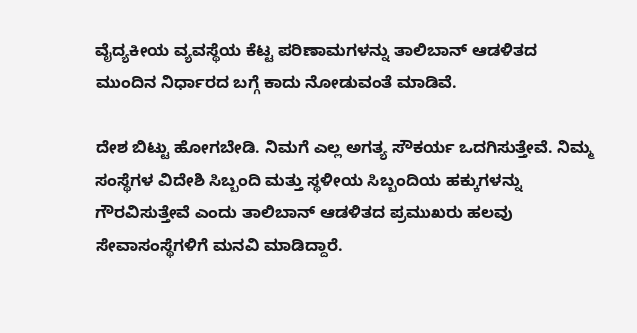ವೈದ್ಯಕೀಯ ವ್ಯವಸ್ಥೆಯ ಕೆಟ್ಟ ಪರಿಣಾಮಗಳನ್ನು ತಾಲಿಬಾನ್ ಆಡಳಿತದ ಮುಂದಿನ ನಿರ್ಧಾರದ ಬಗ್ಗೆ ಕಾದು ನೋಡುವಂತೆ ಮಾಡಿವೆ.

ದೇಶ ಬಿಟ್ಟು ಹೋಗಬೇಡಿ. ನಿಮಗೆ ಎಲ್ಲ ಅಗತ್ಯ ಸೌಕರ್ಯ ಒದಗಿಸುತ್ತೇವೆ. ನಿಮ್ಮ ಸಂಸ್ಥೆಗಳ ವಿದೇಶಿ ಸಿಬ್ಬಂದಿ ಮತ್ತು ಸ್ಥಳೀಯ ಸಿಬ್ಬಂದಿಯ ಹಕ್ಕುಗಳನ್ನು ಗೌರವಿಸುತ್ತೇವೆ ಎಂದು ತಾಲಿಬಾನ್ ಆಡಳಿತದ ಪ್ರಮುಖರು ಹಲವು ಸೇವಾಸಂಸ್ಥೆಗಳಿಗೆ ಮನವಿ ಮಾಡಿದ್ದಾರೆ.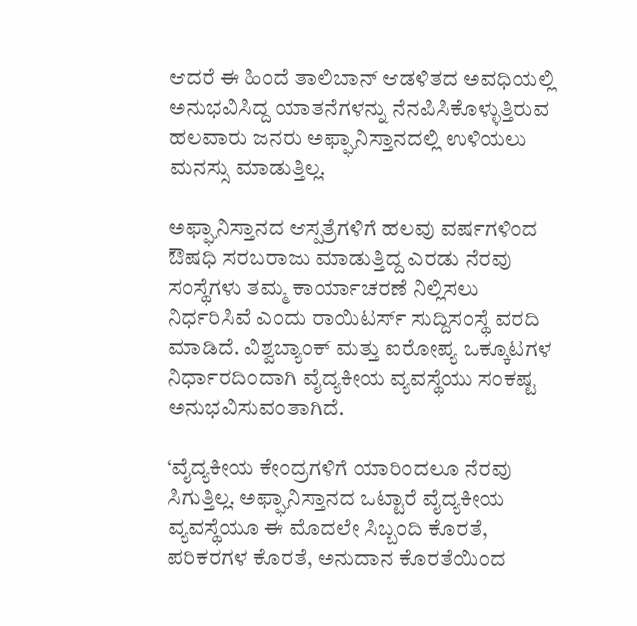ಆದರೆ ಈ ಹಿಂದೆ ತಾಲಿಬಾನ್ ಆಡಳಿತದ ಅವಧಿಯಲ್ಲಿ ಅನುಭವಿಸಿದ್ದ ಯಾತನೆಗಳನ್ನು ನೆನಪಿಸಿಕೊಳ್ಳುತ್ತಿರುವ ಹಲವಾರು ಜನರು ಅಫ್ಘಾನಿಸ್ತಾನದಲ್ಲಿ ಉಳಿಯಲು ಮನಸ್ಸು ಮಾಡುತ್ತಿಲ್ಲ.

ಅಫ್ಘಾನಿಸ್ತಾನದ ಆಸ್ಪತ್ರೆಗಳಿಗೆ ಹಲವು ವರ್ಷಗಳಿಂದ ಔಷಧಿ ಸರಬರಾಜು ಮಾಡುತ್ತಿದ್ದ ಎರಡು ನೆರವು ಸಂಸ್ಥೆಗಳು ತಮ್ಮ ಕಾರ್ಯಾಚರಣೆ ನಿಲ್ಲಿಸಲು ನಿರ್ಧರಿಸಿವೆ ಎಂದು ರಾಯಿಟರ್ಸ್ ಸುದ್ದಿಸಂಸ್ಥೆ ವರದಿ ಮಾಡಿದೆ. ವಿಶ್ವಬ್ಯಾಂಕ್ ಮತ್ತು ಐರೋಪ್ಯ ಒಕ್ಕೂಟಗಳ ನಿರ್ಧಾರದಿಂದಾಗಿ ವೈದ್ಯಕೀಯ ವ್ಯವಸ್ಥೆಯು ಸಂಕಷ್ಟ ಅನುಭವಿಸುವಂತಾಗಿದೆ.

‘ವೈದ್ಯಕೀಯ ಕೇಂದ್ರಗಳಿಗೆ ಯಾರಿಂದಲೂ ನೆರವು ಸಿಗುತ್ತಿಲ್ಲ. ಅಫ್ಘಾನಿಸ್ತಾನದ ಒಟ್ಟಾರೆ ವೈದ್ಯಕೀಯ ವ್ಯವಸ್ಥೆಯೂ ಈ ಮೊದಲೇ ಸಿಬ್ಬಂದಿ ಕೊರತೆ, ಪರಿಕರಗಳ ಕೊರತೆ, ಅನುದಾನ ಕೊರತೆಯಿಂದ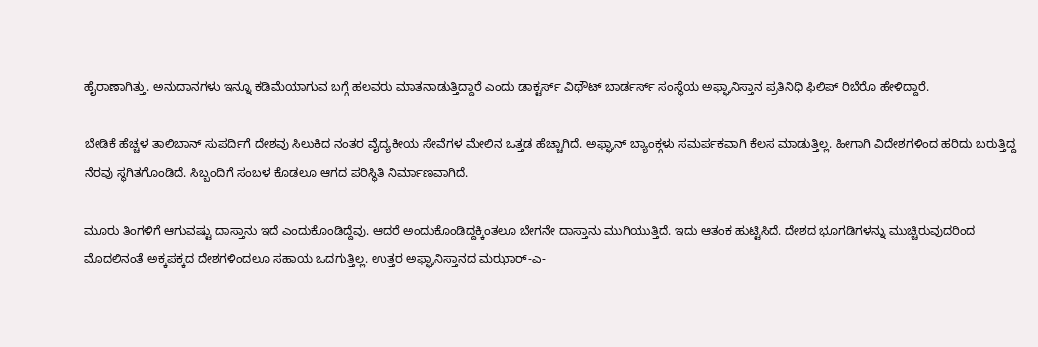ಹೈರಾಣಾಗಿತ್ತು. ಅನುದಾನಗಳು ಇನ್ನೂ ಕಡಿಮೆಯಾಗುವ ಬಗ್ಗೆ ಹಲವರು ಮಾತನಾಡುತ್ತಿದ್ದಾರೆ ಎಂದು ಡಾಕ್ಟರ್ಸ್ ವಿಥೌಟ್ ಬಾರ್ಡರ್ಸ್ ಸಂಸ್ಥೆಯ ಅಫ್ಘಾನಿಸ್ತಾನ ಪ್ರತಿನಿಧಿ ಫಿಲಿಪ್ ರಿಬೆರೊ ಹೇಳಿದ್ದಾರೆ.

ಬೇಡಿಕೆ ಹೆಚ್ಚಳ ತಾಲಿಬಾನ್ ಸುಪರ್ದಿಗೆ ದೇಶವು ಸಿಲುಕಿದ ನಂತರ ವೈದ್ಯಕೀಯ ಸೇವೆಗಳ ಮೇಲಿನ ಒತ್ತಡ ಹೆಚ್ಚಾಗಿದೆ. ಅಫ್ಘಾನ್ ಬ್ಯಾಂಕ್ಗಳು ಸಮರ್ಪಕವಾಗಿ ಕೆಲಸ ಮಾಡುತ್ತಿಲ್ಲ. ಹೀಗಾಗಿ ವಿದೇಶಗಳಿಂದ ಹರಿದು ಬರುತ್ತಿದ್ದ ನೆರವು ಸ್ಥಗಿತಗೊಂಡಿದೆ. ಸಿಬ್ಬಂದಿಗೆ ಸಂಬಳ ಕೊಡಲೂ ಆಗದ ಪರಿಸ್ಥಿತಿ ನಿರ್ಮಾಣವಾಗಿದೆ.

ಮೂರು ತಿಂಗಳಿಗೆ ಆಗುವಷ್ಟು ದಾಸ್ತಾನು ಇದೆ ಎಂದುಕೊಂಡಿದ್ದೆವು. ಆದರೆ ಅಂದುಕೊಂಡಿದ್ದಕ್ಕಿಂತಲೂ ಬೇಗನೇ ದಾಸ್ತಾನು ಮುಗಿಯುತ್ತಿದೆ. ಇದು ಆತಂಕ ಹುಟ್ಟಿಸಿದೆ. ದೇಶದ ಭೂಗಡಿಗಳನ್ನು ಮುಚ್ಚಿರುವುದರಿಂದ ಮೊದಲಿನಂತೆ ಅಕ್ಕಪಕ್ಕದ ದೇಶಗಳಿಂದಲೂ ಸಹಾಯ ಒದಗುತ್ತಿಲ್ಲ. ಉತ್ತರ ಅಫ್ಘಾನಿಸ್ತಾನದ ಮಝಾರ್-ಎ-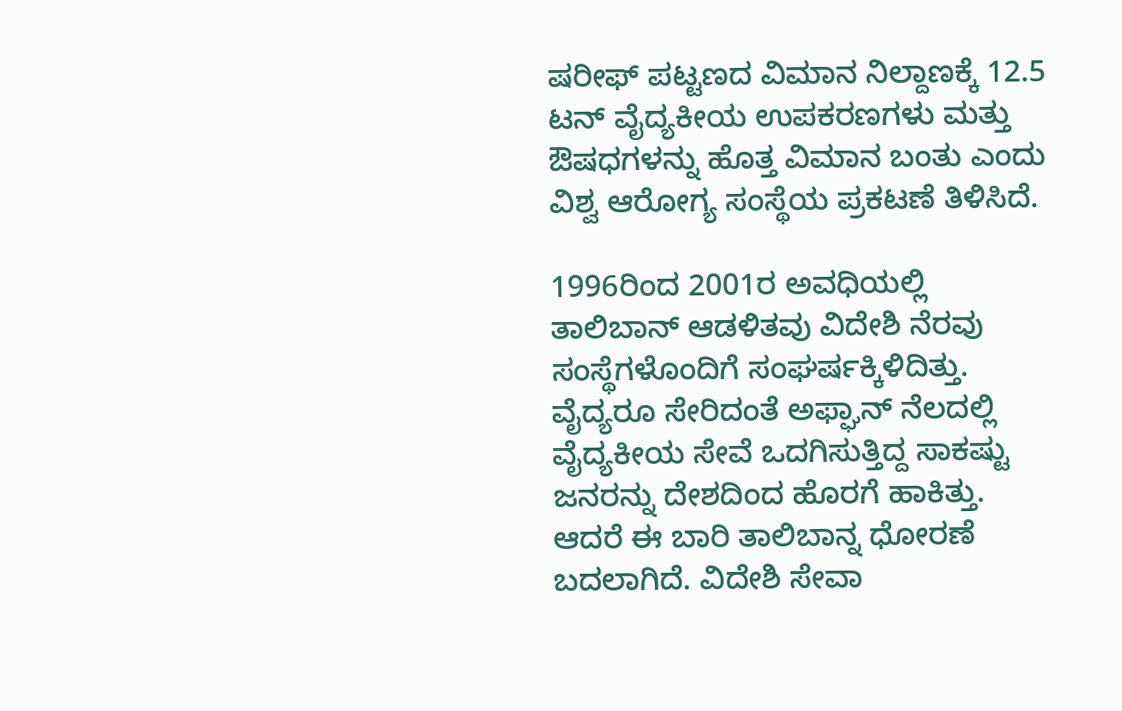ಷರೀಫ್ ಪಟ್ಟಣದ ವಿಮಾನ ನಿಲ್ದಾಣಕ್ಕೆ 12.5 ಟನ್ ವೈದ್ಯಕೀಯ ಉಪಕರಣಗಳು ಮತ್ತು ಔಷಧಗಳನ್ನು ಹೊತ್ತ ವಿಮಾನ ಬಂತು ಎಂದು ವಿಶ್ವ ಆರೋಗ್ಯ ಸಂಸ್ಥೆಯ ಪ್ರಕಟಣೆ ತಿಳಿಸಿದೆ.

1996ರಿಂದ 2001ರ ಅವಧಿಯಲ್ಲಿ ತಾಲಿಬಾನ್ ಆಡಳಿತವು ವಿದೇಶಿ ನೆರವು ಸಂಸ್ಥೆಗಳೊಂದಿಗೆ ಸಂಘರ್ಷಕ್ಕಿಳಿದಿತ್ತು. ವೈದ್ಯರೂ ಸೇರಿದಂತೆ ಅಫ್ಘಾನ್ ನೆಲದಲ್ಲಿ ವೈದ್ಯಕೀಯ ಸೇವೆ ಒದಗಿಸುತ್ತಿದ್ದ ಸಾಕಷ್ಟು ಜನರನ್ನು ದೇಶದಿಂದ ಹೊರಗೆ ಹಾಕಿತ್ತು. ಆದರೆ ಈ ಬಾರಿ ತಾಲಿಬಾನ್ನ ಧೋರಣೆ ಬದಲಾಗಿದೆ. ವಿದೇಶಿ ಸೇವಾ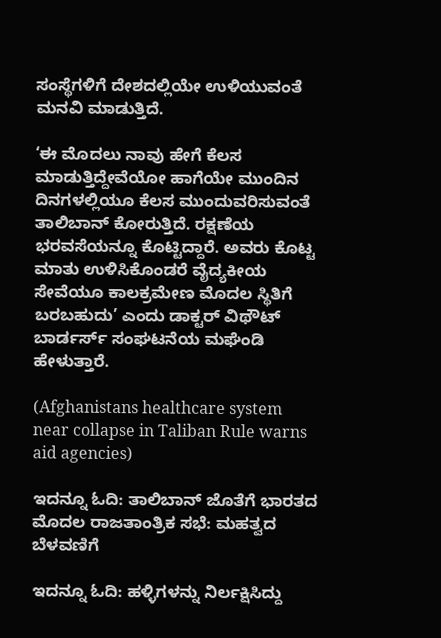ಸಂಸ್ಥೆಗಳಿಗೆ ದೇಶದಲ್ಲಿಯೇ ಉಳಿಯುವಂತೆ ಮನವಿ ಮಾಡುತ್ತಿದೆ.

‘ಈ ಮೊದಲು ನಾವು ಹೇಗೆ ಕೆಲಸ ಮಾಡುತ್ತಿದ್ದೇವೆಯೋ ಹಾಗೆಯೇ ಮುಂದಿನ ದಿನಗಳಲ್ಲಿಯೂ ಕೆಲಸ ಮುಂದುವರಿಸುವಂತೆ ತಾಲಿಬಾನ್ ಕೋರುತ್ತಿದೆ. ರಕ್ಷಣೆಯ ಭರವಸೆಯನ್ನೂ ಕೊಟ್ಟಿದ್ದಾರೆ. ಅವರು ಕೊಟ್ಟ ಮಾತು ಉಳಿಸಿಕೊಂಡರೆ ವೈದ್ಯಕೀಯ ಸೇವೆಯೂ ಕಾಲಕ್ರಮೇಣ ಮೊದಲ ಸ್ಥಿತಿಗೆ ಬರಬಹುದು’ ಎಂದು ಡಾಕ್ಟರ್ ವಿಥೌಟ್ ಬಾರ್ಡರ್ಸ್ ಸಂಘಟನೆಯ ಮಘೆಂಡಿ ಹೇಳುತ್ತಾರೆ.

(Afghanistans healthcare system near collapse in Taliban Rule warns aid agencies)

ಇದನ್ನೂ ಓದಿ: ತಾಲಿಬಾನ್ ಜೊತೆಗೆ ಭಾರತದ ಮೊದಲ ರಾಜತಾಂತ್ರಿಕ ಸಭೆ: ಮಹತ್ವದ ಬೆಳವಣಿಗೆ

ಇದನ್ನೂ ಓದಿ: ಹಳ್ಳಿಗಳನ್ನು ನಿರ್ಲಕ್ಷಿಸಿದ್ದು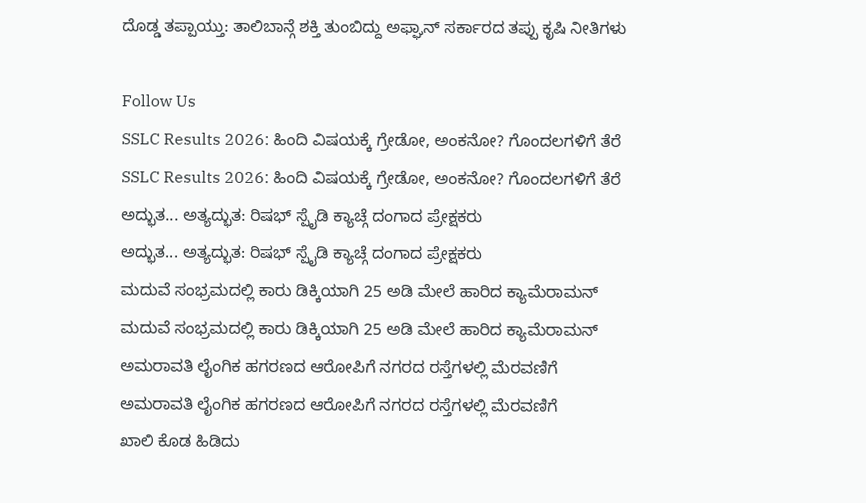ದೊಡ್ಡ ತಪ್ಪಾಯ್ತು: ತಾಲಿಬಾನ್ಗೆ ಶಕ್ತಿ ತುಂಬಿದ್ದು ಅಫ್ಘಾನ್ ಸರ್ಕಾರದ ತಪ್ಪು ಕೃಷಿ ನೀತಿಗಳು

Follow Us
SSLC Results 2026: ಹಿಂದಿ ವಿಷಯಕ್ಕೆ ಗ್ರೇಡೋ, ಅಂಕನೋ? ಗೊಂದಲಗಳಿಗೆ ತೆರೆ
SSLC Results 2026: ಹಿಂದಿ ವಿಷಯಕ್ಕೆ ಗ್ರೇಡೋ, ಅಂಕನೋ? ಗೊಂದಲಗಳಿಗೆ ತೆರೆ
ಅದ್ಭುತ... ಅತ್ಯದ್ಭುತ: ರಿಷಭ್ ಸ್ಪೈಡಿ ಕ್ಯಾಚ್ಗೆ ದಂಗಾದ ಪ್ರೇಕ್ಷಕರು
ಅದ್ಭುತ... ಅತ್ಯದ್ಭುತ: ರಿಷಭ್ ಸ್ಪೈಡಿ ಕ್ಯಾಚ್ಗೆ ದಂಗಾದ ಪ್ರೇಕ್ಷಕರು
ಮದುವೆ ಸಂಭ್ರಮದಲ್ಲಿ ಕಾರು ಡಿಕ್ಕಿಯಾಗಿ 25 ಅಡಿ ಮೇಲೆ ಹಾರಿದ ಕ್ಯಾಮೆರಾಮನ್
ಮದುವೆ ಸಂಭ್ರಮದಲ್ಲಿ ಕಾರು ಡಿಕ್ಕಿಯಾಗಿ 25 ಅಡಿ ಮೇಲೆ ಹಾರಿದ ಕ್ಯಾಮೆರಾಮನ್
ಅಮರಾವತಿ ಲೈಂಗಿಕ ಹಗರಣದ ಆರೋಪಿಗೆ ನಗರದ ರಸ್ತೆಗಳಲ್ಲಿ ಮೆರವಣಿಗೆ
ಅಮರಾವತಿ ಲೈಂಗಿಕ ಹಗರಣದ ಆರೋಪಿಗೆ ನಗರದ ರಸ್ತೆಗಳಲ್ಲಿ ಮೆರವಣಿಗೆ
ಖಾಲಿ ಕೊಡ ಹಿಡಿದು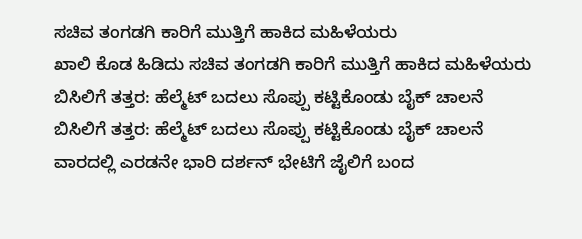ಸಚಿವ ತಂಗಡಗಿ ಕಾರಿಗೆ ಮುತ್ತಿಗೆ ಹಾಕಿದ ಮಹಿಳೆಯರು
ಖಾಲಿ ಕೊಡ ಹಿಡಿದು ಸಚಿವ ತಂಗಡಗಿ ಕಾರಿಗೆ ಮುತ್ತಿಗೆ ಹಾಕಿದ ಮಹಿಳೆಯರು
ಬಿಸಿಲಿಗೆ ತತ್ತರ: ಹೆಲ್ಮೆಟ್ ಬದಲು ಸೊಪ್ಪು ಕಟ್ಟಿಕೊಂಡು ಬೈಕ್ ಚಾಲನೆ
ಬಿಸಿಲಿಗೆ ತತ್ತರ: ಹೆಲ್ಮೆಟ್ ಬದಲು ಸೊಪ್ಪು ಕಟ್ಟಿಕೊಂಡು ಬೈಕ್ ಚಾಲನೆ
ವಾರದಲ್ಲಿ ಎರಡನೇ ಭಾರಿ ದರ್ಶನ್ ಭೇಟಿಗೆ ಜೈಲಿಗೆ ಬಂದ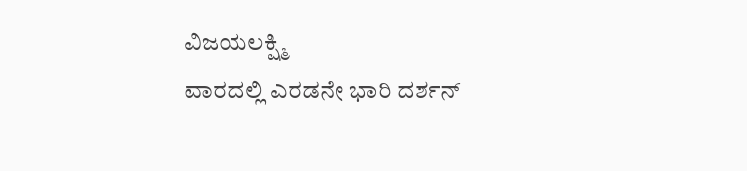ವಿಜಯಲಕ್ಷ್ಮಿ
ವಾರದಲ್ಲಿ ಎರಡನೇ ಭಾರಿ ದರ್ಶನ್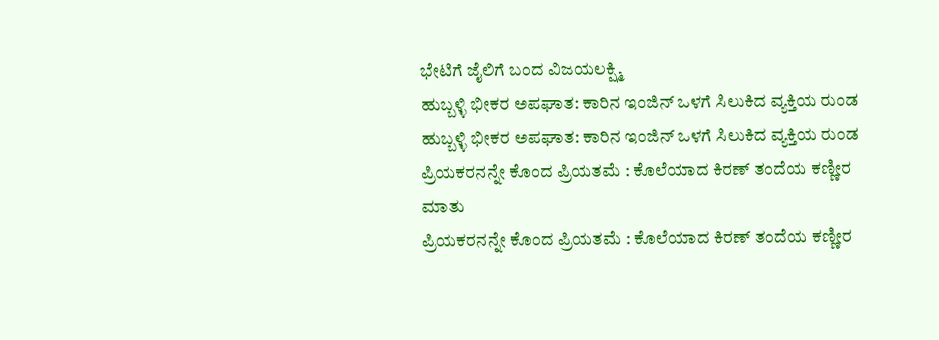ಭೇಟಿಗೆ ಜೈಲಿಗೆ ಬಂದ ವಿಜಯಲಕ್ಷ್ಮಿ
ಹುಬ್ಬಳ್ಳಿ ಭೀಕರ ಅಪಘಾತ: ಕಾರಿನ ಇಂಜಿನ್ ಒಳಗೆ ಸಿಲುಕಿದ ವ್ಯಕ್ತಿಯ ರುಂಡ
ಹುಬ್ಬಳ್ಳಿ ಭೀಕರ ಅಪಘಾತ: ಕಾರಿನ ಇಂಜಿನ್ ಒಳಗೆ ಸಿಲುಕಿದ ವ್ಯಕ್ತಿಯ ರುಂಡ
ಪ್ರಿಯಕರನನ್ನೇ ಕೊಂದ ಪ್ರಿಯತಮೆ : ಕೊಲೆಯಾದ ಕಿರಣ್ ತಂದೆಯ ಕಣ್ಣೀರ ಮಾತು
ಪ್ರಿಯಕರನನ್ನೇ ಕೊಂದ ಪ್ರಿಯತಮೆ : ಕೊಲೆಯಾದ ಕಿರಣ್ ತಂದೆಯ ಕಣ್ಣೀರ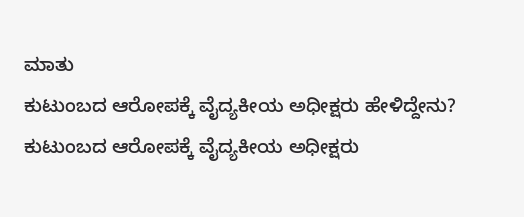ಮಾತು
ಕುಟುಂಬದ ಆರೋಪಕ್ಕೆ ವೈದ್ಯಕೀಯ ಅಧೀಕ್ಷರು ಹೇಳಿದ್ದೇನು?
ಕುಟುಂಬದ ಆರೋಪಕ್ಕೆ ವೈದ್ಯಕೀಯ ಅಧೀಕ್ಷರು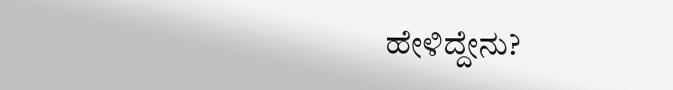ಹೇಳಿದ್ದೇನು?